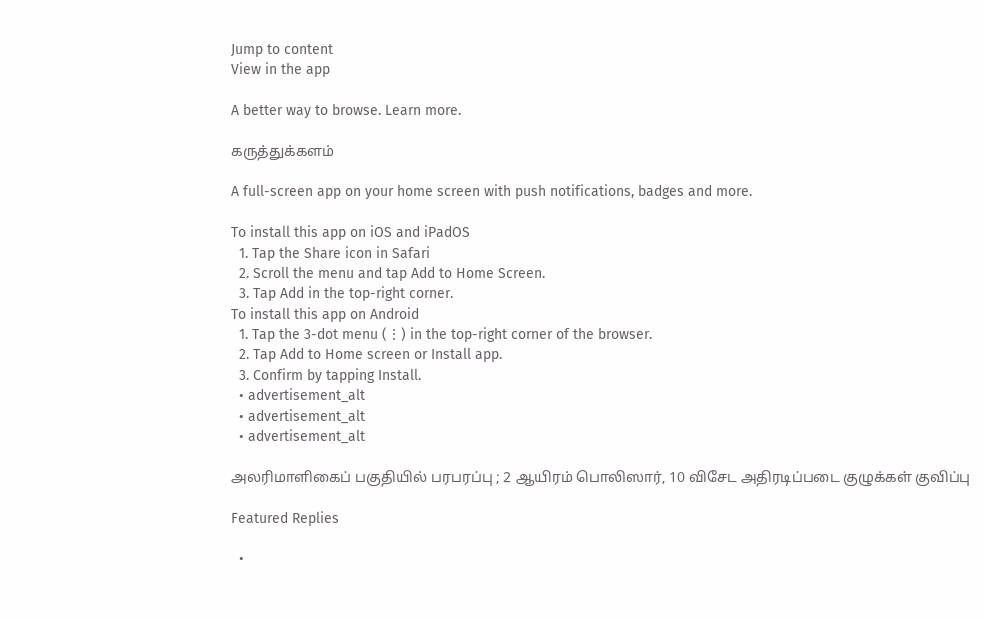Jump to content
View in the app

A better way to browse. Learn more.

கருத்துக்களம்

A full-screen app on your home screen with push notifications, badges and more.

To install this app on iOS and iPadOS
  1. Tap the Share icon in Safari
  2. Scroll the menu and tap Add to Home Screen.
  3. Tap Add in the top-right corner.
To install this app on Android
  1. Tap the 3-dot menu (⋮) in the top-right corner of the browser.
  2. Tap Add to Home screen or Install app.
  3. Confirm by tapping Install.
  • advertisement_alt
  • advertisement_alt
  • advertisement_alt

அலரிமாளிகைப் பகுதியில் பரபரப்பு ; 2 ஆயிரம் பொலிஸார், 10 விசேட அதிரடிப்படை குழுக்கள் குவிப்பு

Featured Replies

  •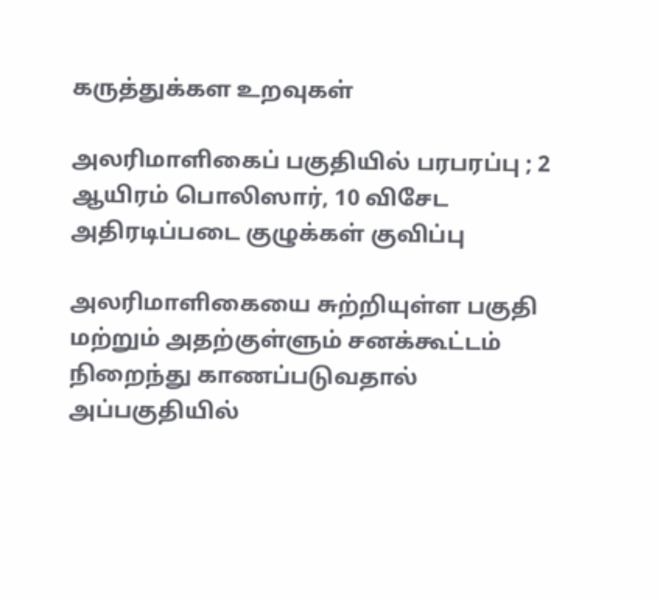கருத்துக்கள உறவுகள்

அலரிமாளிகைப் பகுதியில் பரபரப்பு ; 2 ஆயிரம் பொலிஸார், 10 விசேட அதிரடிப்படை குழுக்கள் குவிப்பு

அலரிமாளிகையை சுற்றியுள்ள பகுதி மற்றும் அதற்குள்ளும் சனக்கூட்டம் நிறைந்து காணப்படுவதால் அப்பகுதியில்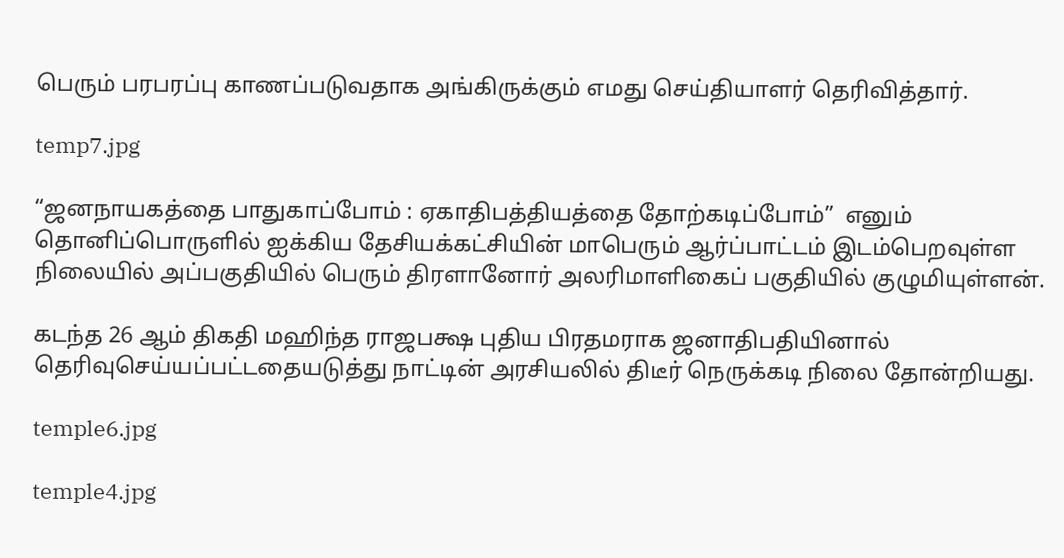பெரும் பரபரப்பு காணப்படுவதாக அங்கிருக்கும் எமது செய்தியாளர் தெரிவித்தார்.

temp7.jpg

“ஜனநாயகத்தை பாதுகாப்போம் : ஏகாதிபத்தியத்தை தோற்கடிப்போம்”  எனும் தொனிப்பொருளில் ஐக்கிய தேசியக்கட்சியின் மாபெரும் ஆர்ப்பாட்டம் இடம்பெறவுள்ள நிலையில் அப்பகுதியில் பெரும் திரளானோர் அலரிமாளிகைப் பகுதியில் குழுமியுள்ளன்.

கடந்த 26 ஆம் திகதி மஹிந்த ராஜபக்ஷ புதிய பிரதமராக ஜனாதிபதியினால் தெரிவுசெய்யப்பட்டதையடுத்து நாட்டின் அரசியலில் திடீர் நெருக்கடி நிலை தோன்றியது.

temple6.jpg

temple4.jpg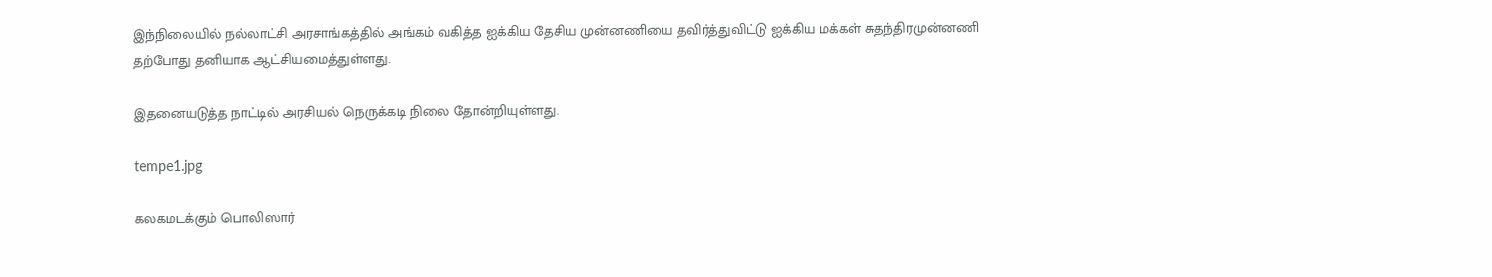இந்நிலையில் நல்லாட்சி அரசாங்கத்தில் அங்கம் வகித்த ஐக்கிய தேசிய முன்னணியை தவிர்த்துவிட்டு ஐக்கிய மக்கள் சுதந்திரமுன்னணி தற்போது தனியாக ஆட்சியமைத்துள்ளது.

இதனையடுத்த நாட்டில் அரசியல் நெருக்கடி நிலை தோன்றியுள்ளது.

tempe1.jpg

கலகமடக்கும் பொலிஸார்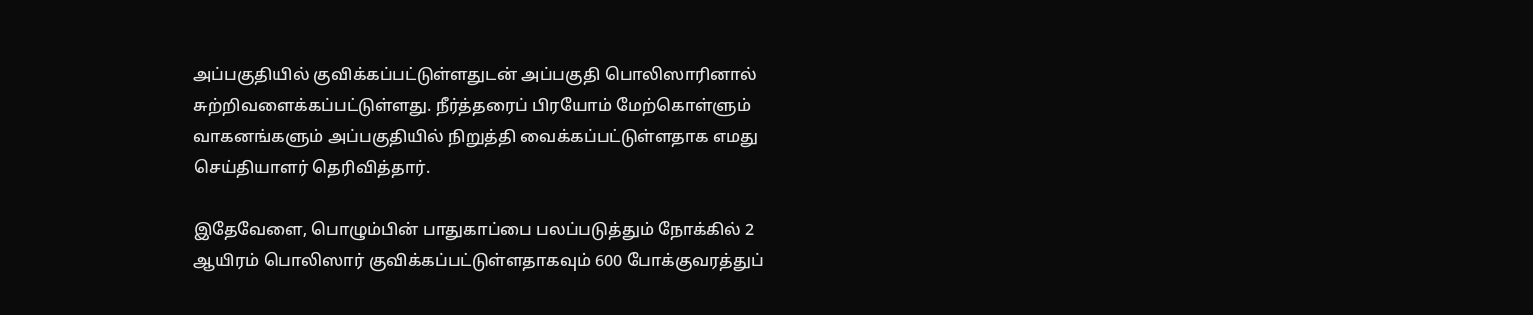அப்பகுதியில் குவிக்கப்பட்டுள்ளதுடன் அப்பகுதி பொலிஸாரினால் சுற்றிவளைக்கப்பட்டுள்ளது. நீர்த்தரைப் பிரயோம் மேற்கொள்ளும் வாகனங்களும் அப்பகுதியில் நிறுத்தி வைக்கப்பட்டுள்ளதாக எமது செய்தியாளர் தெரிவித்தார்.

இதேவேளை, பொழும்பின் பாதுகாப்பை பலப்படுத்தும் நோக்கில் 2 ஆயிரம் பொலிஸார் குவிக்கப்பட்டுள்ளதாகவும் 600 போக்குவரத்துப்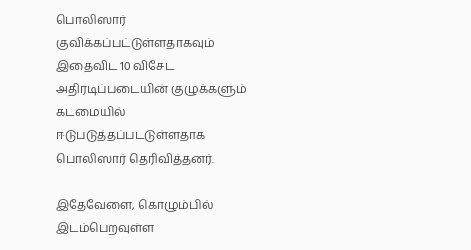பொலிஸார் குவிக்கப்பட்டுள்ளதாகவும் இதைவிட 10 விசேட அதிரடிப்படையின் குழுக்களும் கடமையில் ஈடுபடுத்தப்படடுள்ளதாக பொலிஸார் தெரிவித்தனர்.

இதேவேளை, கொழும்பில் இடம்பெறவுள்ள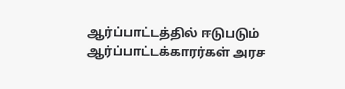ஆர்ப்பாட்டத்தில் ஈடுபடும் ஆர்ப்பாட்டக்காரர்கள் அரச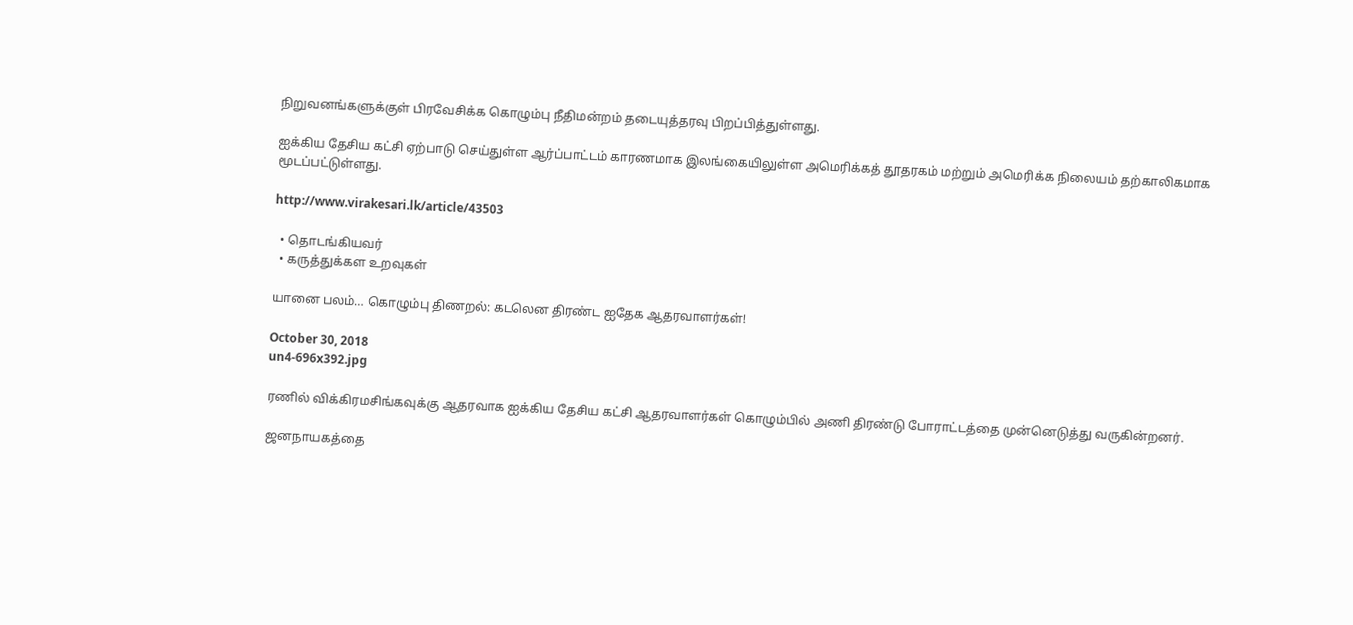நிறுவனங்களுக்குள் பிரவேசிக்க கொழும்பு நீதிமன்றம் தடையுத்தரவு பிறப்பித்துள்ளது.

ஐக்கிய தேசிய கட்சி ஏற்பாடு செய்துள்ள ஆர்ப்பாட்டம் காரணமாக இலங்கையிலுள்ள அமெரிக்கத் தூதரகம் மற்றும் அமெரிக்க நிலையம் தற்காலிகமாக மூடப்பட்டுள்ளது.

http://www.virakesari.lk/article/43503

  • தொடங்கியவர்
  • கருத்துக்கள உறவுகள்

யானை பலம்… கொழும்பு திணறல்: கடலென திரண்ட ஐதேக ஆதரவாளர்கள்!

October 30, 2018
un4-696x392.jpg

ரணில் விக்கிரமசிங்கவுக்கு ஆதரவாக ஐக்கிய தேசிய கட்சி ஆதரவாளர்கள் கொழும்பில் அணி திரண்டு போராட்டத்தை முன்னெடுத்து வருகின்றனர்.

ஜனநாயகத்தை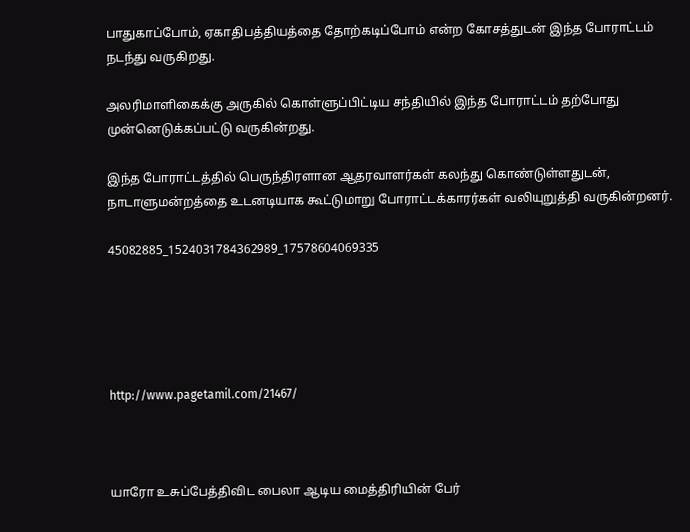பாதுகாப்போம், ஏகாதிபத்தியத்தை தோற்கடிப்போம் என்ற கோசத்துடன் இந்த போராட்டம் நடந்து வருகிறது.

அலரிமாளிகைக்கு அருகில் கொள்ளுப்பிட்டிய சந்தியில் இந்த போராட்டம் தற்போது முன்னெடுக்கப்பட்டு வருகின்றது.

இந்த போராட்டத்தில் பெருந்திரளான ஆதரவாளர்கள் கலந்து கொண்டுள்ளதுடன், நாடாளுமன்றத்தை உடனடியாக கூட்டுமாறு போராட்டக்காரர்கள் வலியுறுத்தி வருகின்றனர்.

45082885_1524031784362989_17578604069335





http://www.pagetamil.com/21467/



யாரோ உசுப்பேத்திவிட பைலா ஆடிய மைத்திரியின் பேர்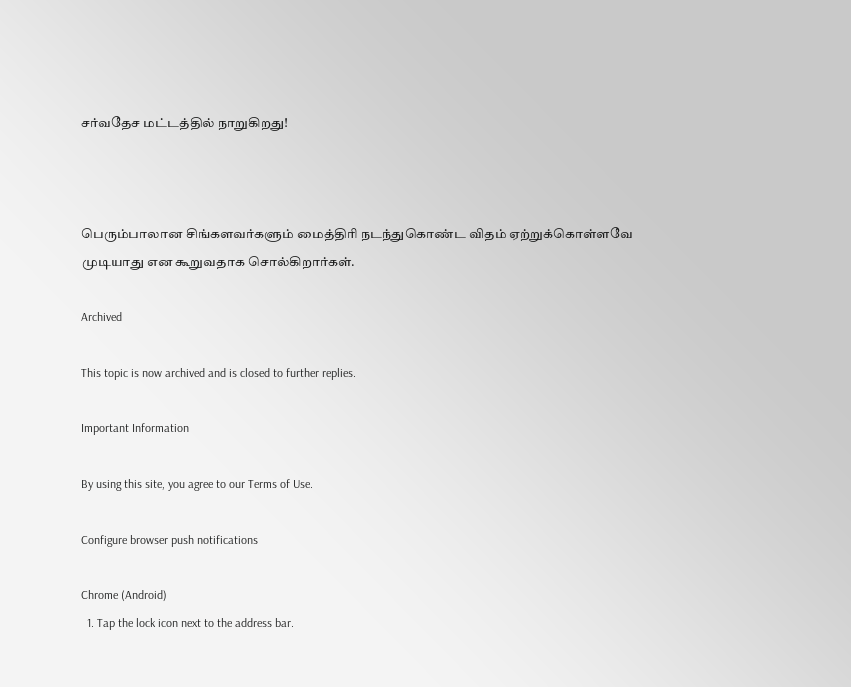சர்வதேச மட்டத்தில் நாறுகிறது!



பெரும்பாலான சிங்களவர்களும் மைத்திரி நடந்துகொண்ட விதம் ஏற்றுக்கொள்ளவே முடியாது என கூறுவதாக சொல்கிறார்கள்.

Archived

This topic is now archived and is closed to further replies.

Important Information

By using this site, you agree to our Terms of Use.

Configure browser push notifications

Chrome (Android)
  1. Tap the lock icon next to the address bar.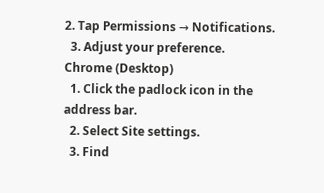2. Tap Permissions → Notifications.
  3. Adjust your preference.
Chrome (Desktop)
  1. Click the padlock icon in the address bar.
  2. Select Site settings.
  3. Find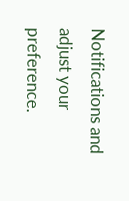Notifications and adjust your preference.